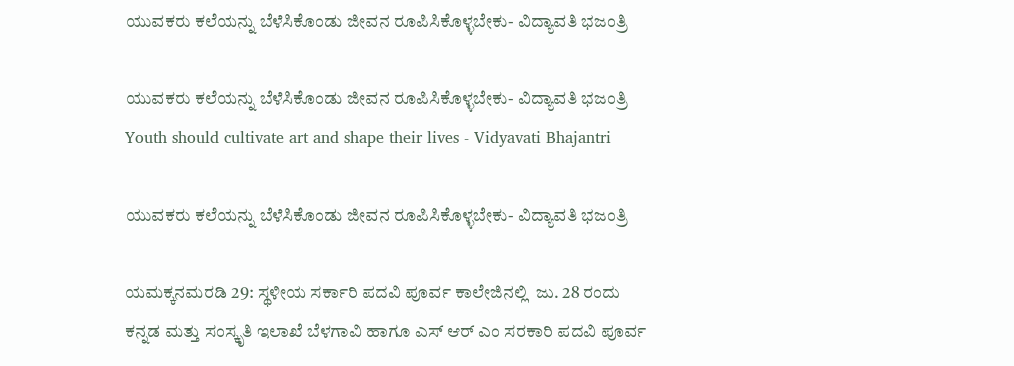ಯುವಕರು ಕಲೆಯನ್ನು ಬೆಳೆಸಿಕೊಂಡು ಜೀವನ ರೂಪಿಸಿಕೊಳ್ಳಬೇಕು- ವಿದ್ಯಾವತಿ ಭಜಂತ್ರಿ

ಯುವಕರು ಕಲೆಯನ್ನು ಬೆಳೆಸಿಕೊಂಡು ಜೀವನ ರೂಪಿಸಿಕೊಳ್ಳಬೇಕು- ವಿದ್ಯಾವತಿ ಭಜಂತ್ರಿ Youth should cultivate art and shape their lives - Vidyavati Bhajantri

ಯುವಕರು ಕಲೆಯನ್ನು ಬೆಳೆಸಿಕೊಂಡು ಜೀವನ ರೂಪಿಸಿಕೊಳ್ಳಬೇಕು- ವಿದ್ಯಾವತಿ ಭಜಂತ್ರಿ

ಯಮಕ್ಕನಮರಡಿ 29: ಸ್ಥಳೀಯ ಸರ್ಕಾರಿ ಪದವಿ ಪೂರ್ವ ಕಾಲೇಜಿನಲ್ಲಿ  ಜು. 28 ರಂದು ಕನ್ನಡ ಮತ್ತು ಸಂಸ್ಕೃತಿ ಇಲಾಖೆ ಬೆಳಗಾವಿ ಹಾಗೂ ಎಸ್ ಆರ್ ಎಂ ಸರಕಾರಿ ಪದವಿ ಪೂರ್ವ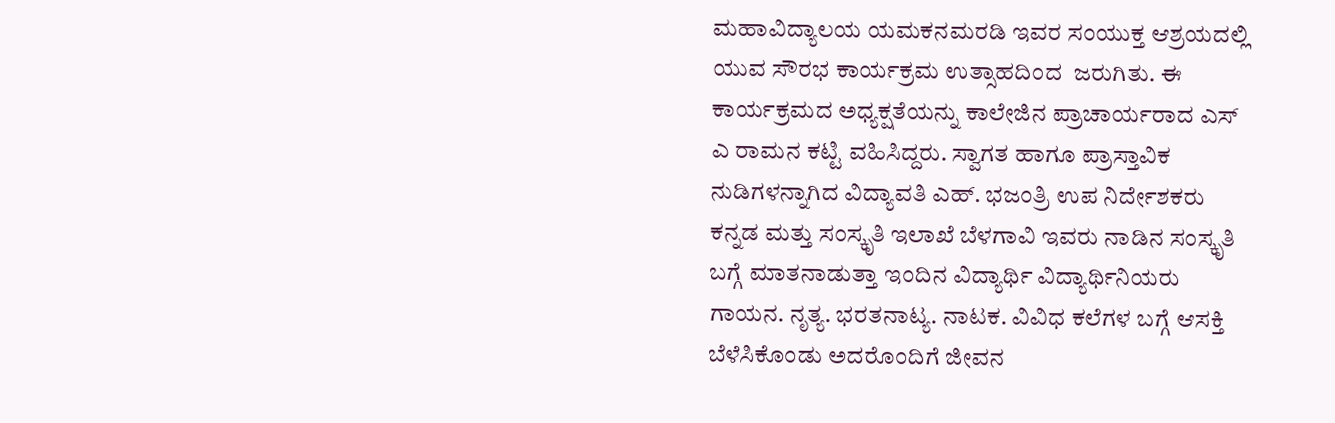ಮಹಾವಿದ್ಯಾಲಯ ಯಮಕನಮರಡಿ ಇವರ ಸಂಯುಕ್ತ ಆಶ್ರಯದಲ್ಲಿ ಯುವ ಸೌರಭ ಕಾರ್ಯಕ್ರಮ ಉತ್ಸಾಹದಿಂದ  ಜರುಗಿತು. ಈ ಕಾರ್ಯಕ್ರಮದ ಅಧ್ಯಕ್ಷತೆಯನ್ನು ಕಾಲೇಜಿನ ಪ್ರಾಚಾರ್ಯರಾದ ಎಸ್ ಎ ರಾಮನ ಕಟ್ಟಿ ವಹಿಸಿದ್ದರು. ಸ್ವಾಗತ ಹಾಗೂ ಪ್ರಾಸ್ತಾವಿಕ ನುಡಿಗಳನ್ನಾಗಿದ ವಿದ್ಯಾವತಿ ಎಹ್‌. ಭಜಂತ್ರಿ ಉಪ ನಿರ್ದೇಶಕರು ಕನ್ನಡ ಮತ್ತು ಸಂಸ್ಕೃತಿ ಇಲಾಖೆ ಬೆಳಗಾವಿ ಇವರು ನಾಡಿನ ಸಂಸ್ಕೃತಿ ಬಗ್ಗೆ ಮಾತನಾಡುತ್ತಾ ಇಂದಿನ ವಿದ್ಯಾರ್ಥಿ ವಿದ್ಯಾರ್ಥಿನಿಯರು ಗಾಯನ. ನೃತ್ಯ. ಭರತನಾಟ್ಯ. ನಾಟಕ. ವಿವಿಧ ಕಲೆಗಳ ಬಗ್ಗೆ ಆಸಕ್ತಿ ಬೆಳೆಸಿಕೊಂಡು ಅದರೊಂದಿಗೆ ಜೀವನ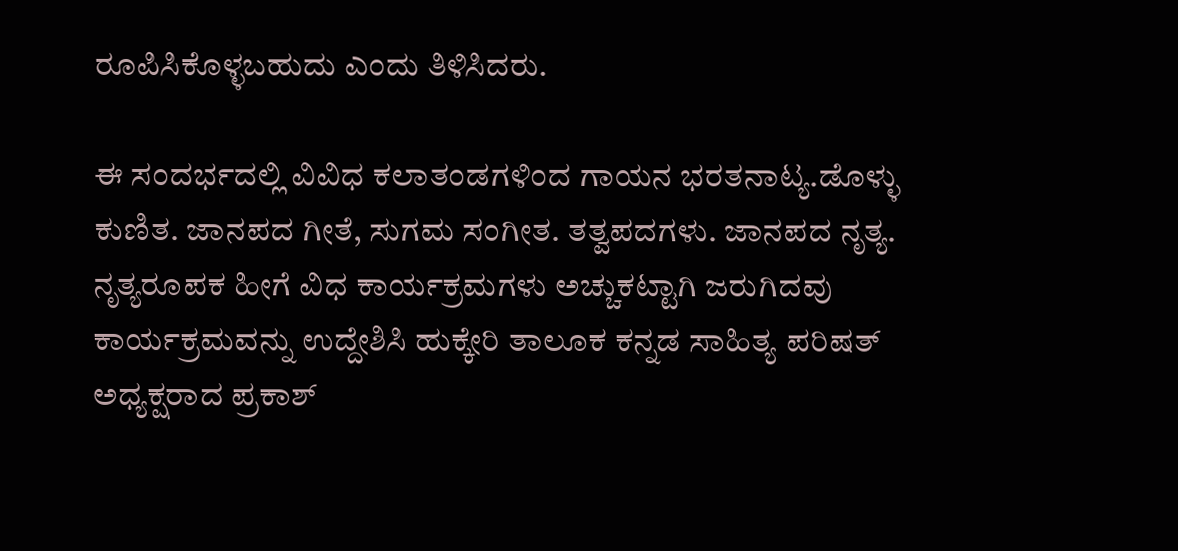ರೂಪಿಸಿಕೊಳ್ಳಬಹುದು ಎಂದು ತಿಳಿಸಿದರು.

ಈ ಸಂದರ್ಭದಲ್ಲಿ ವಿವಿಧ ಕಲಾತಂಡಗಳಿಂದ ಗಾಯನ ಭರತನಾಟ್ಯ.ಡೊಳ್ಳು ಕುಣಿತ. ಜಾನಪದ ಗೀತೆ, ಸುಗಮ ಸಂಗೀತ. ತತ್ವಪದಗಳು. ಜಾನಪದ ನೃತ್ಯ. ನೃತ್ಯರೂಪಕ ಹೀಗೆ ವಿಧ ಕಾರ್ಯಕ್ರಮಗಳು ಅಚ್ಚುಕಟ್ಟಾಗಿ ಜರುಗಿದವು ಕಾರ್ಯಕ್ರಮವನ್ನು ಉದ್ದೇಶಿಸಿ ಹುಕ್ಕೇರಿ ತಾಲೂಕ ಕನ್ನಡ ಸಾಹಿತ್ಯ ಪರಿಷತ್ ಅಧ್ಯಕ್ಷರಾದ ಪ್ರಕಾಶ್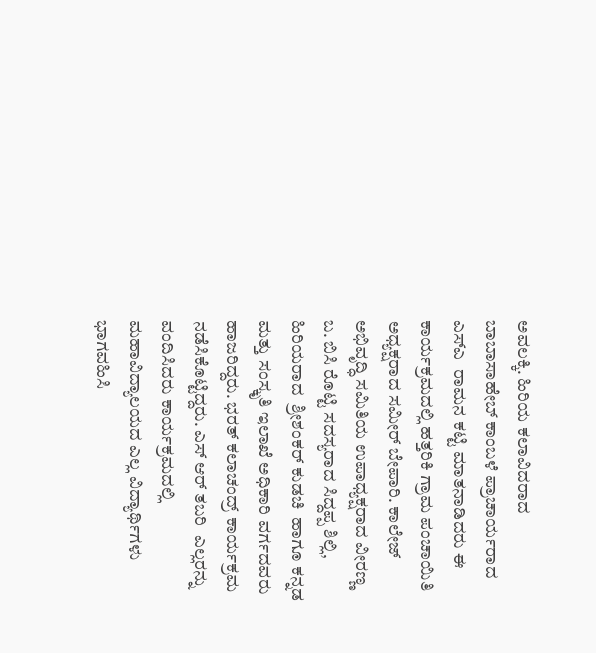ಅವಲಕ್ಕಿ. ಹಿರಿಯ ಕಲಾವಿದರಾದ ಬಾಬಾಸಾಹೇಬ್ ಕಾಂಬಳೆ ಪ್ರಾಚಾರ್ಯರಾದ ಎಸ್‌ಎ  ರಾಮನ ಕಟ್ಟಿ ಮಾತನಾಡಿದರು ಈ ಕಾರ್ಯಕ್ರಮದಲ್ಲಿ ಹತ್ತರಿಕಿ ಗ್ರಾಮ ಪಂಚಾಯಿತಿ ಅಧ್ಯಕ್ಷರಾದ ಸಮೀರ್ ಬೇಪಾರಿ. ಕಾಲೇಜ್ ಅಭಿವೃದ್ಧಿ ಸಮಿತಿಯ ಉಪಾಧ್ಯಕ್ಷರಾದ ವೀರಣ್ಣ ಬ. ಬಿಸಿ ರೊಟ್ಟಿ ಸದಸ್ಯರಾದ ಸಿದ್ದಪ್ಪ ಶಿಲ್ಲಿ, ಹಿರಿಯರಾದ  ಶ್ರೀಶಂಕರ್ ಕುಡಚಿ  ಹಾಗೂ ಕನ್ನಡ ಮತ್ತು ಸಂಸ್ಕೃತಿ ಇಲಾಖೆ ಅಧಿಕಾರಿ ವರ್ಗದವರು ಹಾಜರಿದ್ದರು. ಭರತ್ ಕಲಾಚಂದ್ರ್‌ ಕಾರ್ಯಕ್ರಮ ನಡೆಸಿಕೊಟ್ಟಿದ್ದರು. ಎಸ್ ಆರ್ ತಬರಿ  ಎಲ್ಲರನ್ನು ವಂದಿಸಿದರು ಕಾರ್ಯಕ್ರಮದಲ್ಲಿ ಮಹಾವಿದ್ಯಾಲಯದ ಎಲ್ಲ ವಿದ್ಯಾರ್ಥಿಗಳು ಭಾಗವಹಿಸಿ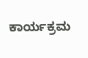ಕಾರ್ಯಕ್ರಮ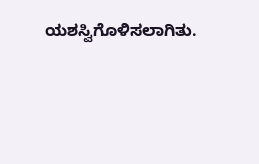ಯಶಸ್ವಿಗೊಳಿಸಲಾಗಿತು.